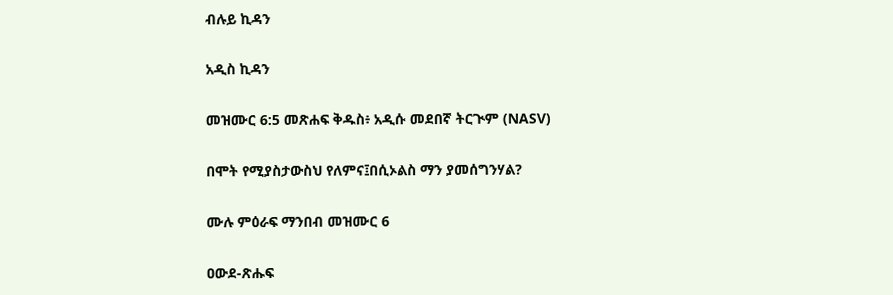ብሉይ ኪዳን

አዲስ ኪዳን

መዝሙር 6:5 መጽሐፍ ቅዱስ፥ አዲሱ መደበኛ ትርጒም (NASV)

በሞት የሚያስታውስህ የለምና፤በሲኦልስ ማን ያመሰግንሃል?

ሙሉ ምዕራፍ ማንበብ መዝሙር 6

ዐውደ-ጽሑፍ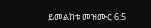ይመልከቱ መዝሙር 6:5